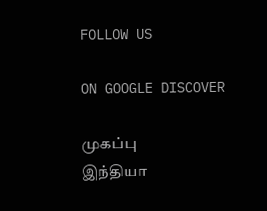FOLLOW US

ON GOOGLE DISCOVER

முகப்பு
இந்தியா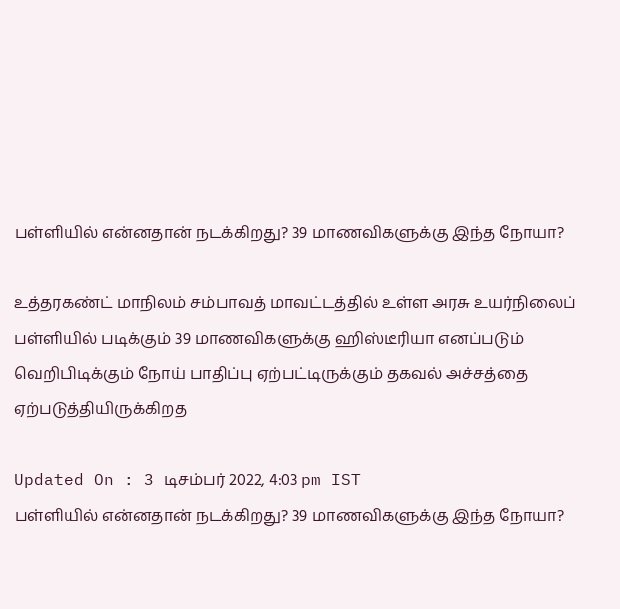பள்ளியில் என்னதான் நடக்கிறது? 39 மாணவிகளுக்கு இந்த நோயா?

உத்தரகண்ட் மாநிலம் சம்பாவத் மாவட்டத்தில் உள்ள அரசு உயர்நிலைப் பள்ளியில் படிக்கும் 39 மாணவிகளுக்கு ஹிஸ்டீரியா எனப்படும் வெறிபிடிக்கும் நோய் பாதிப்பு ஏற்பட்டிருக்கும் தகவல் அச்சத்தை ஏற்படுத்தியிருக்கிறத

Updated On : 3 டிசம்பர் 2022, 4:03 pm IST
பள்ளியில் என்னதான் நடக்கிறது? 39 மாணவிகளுக்கு இந்த நோயா?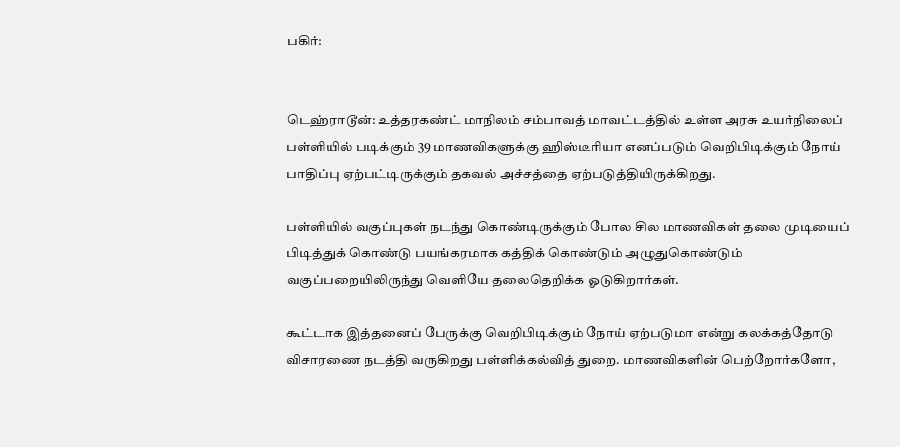பகிர்:


டெஹ்ராடூன்: உத்தரகண்ட் மாநிலம் சம்பாவத் மாவட்டத்தில் உள்ள அரசு உயர்நிலைப் பள்ளியில் படிக்கும் 39 மாணவிகளுக்கு ஹிஸ்டீரியா எனப்படும் வெறிபிடிக்கும் நோய் பாதிப்பு ஏற்பட்டிருக்கும் தகவல் அச்சத்தை ஏற்படுத்தியிருக்கிறது.

பள்ளியில் வகுப்புகள் நடந்து கொண்டிருக்கும் போல சில மாணவிகள் தலை முடியைப் பிடித்துக் கொண்டு பயங்கரமாக கத்திக் கொண்டும் அழுதுகொண்டும் வகுப்பறையிலிருந்து வெளியே தலைதெறிக்க ஓடுகிறார்கள்.

கூட்டாக இத்தனைப் பேருக்கு வெறிபிடிக்கும் நோய் ஏற்படுமா என்று கலக்கத்தோடு விசாரணை நடத்தி வருகிறது பள்ளிக்கல்வித் துறை. மாணவிகளின் பெற்றோர்களோ,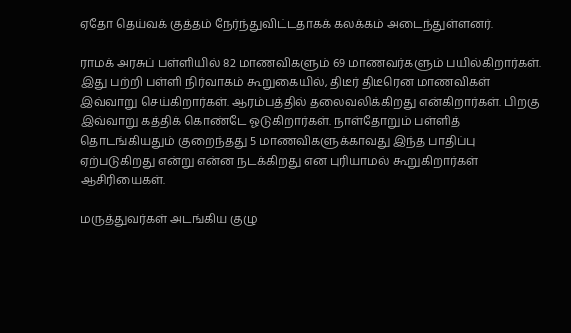ஏதோ தெய்வக் குத்தம் நேர்ந்துவிட்டதாகக் கலக்கம் அடைந்துள்ளனர்.

ராமக் அரசுப் பள்ளியில் 82 மாணவிகளும் 69 மாணவர்களும் பயில்கிறார்கள். இது பற்றி பள்ளி நிர்வாகம் கூறுகையில், திடீர் திடீரென மாணவிகள் இவ்வாறு செய்கிறார்கள். ஆரம்பத்தில் தலைவலிக்கிறது என்கிறார்கள். பிறகு இவ்வாறு கத்திக் கொண்டே ஓடுகிறார்கள். நாள்தோறும் பள்ளித் தொடங்கியதும் குறைந்தது 5 மாணவிகளுக்காவது இந்த பாதிப்பு ஏற்படுகிறது என்று என்ன நடக்கிறது என புரியாமல் கூறுகிறார்கள் ஆசிரியைகள்.

மருத்துவர்கள் அடங்கிய குழு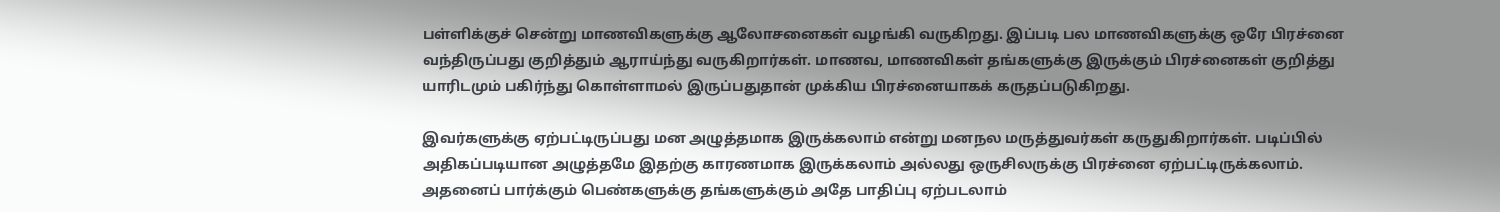பள்ளிக்குச் சென்று மாணவிகளுக்கு ஆலோசனைகள் வழங்கி வருகிறது. இப்படி பல மாணவிகளுக்கு ஒரே பிரச்னை வந்திருப்பது குறித்தும் ஆராய்ந்து வருகிறார்கள். மாணவ, மாணவிகள் தங்களுக்கு இருக்கும் பிரச்னைகள் குறித்து யாரிடமும் பகிர்ந்து கொள்ளாமல் இருப்பதுதான் முக்கிய பிரச்னையாகக் கருதப்படுகிறது.

இவர்களுக்கு ஏற்பட்டிருப்பது மன அழுத்தமாக இருக்கலாம் என்று மனநல மருத்துவர்கள் கருதுகிறார்கள். படிப்பில் அதிகப்படியான அழுத்தமே இதற்கு காரணமாக இருக்கலாம் அல்லது ஒருசிலருக்கு பிரச்னை ஏற்பட்டிருக்கலாம். அதனைப் பார்க்கும் பெண்களுக்கு தங்களுக்கும் அதே பாதிப்பு ஏற்படலாம்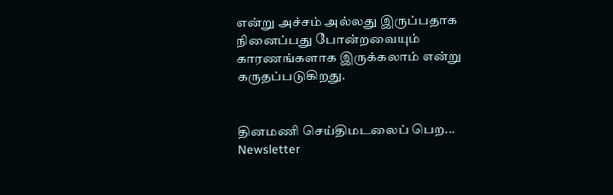என்று அச்சம் அல்லது இருப்பதாக நினைப்பது போன்றவையும் காரணங்களாக இருக்கலாம் என்று கருதப்படுகிறது.


தினமணி செய்திமடலைப் பெற... Newsletter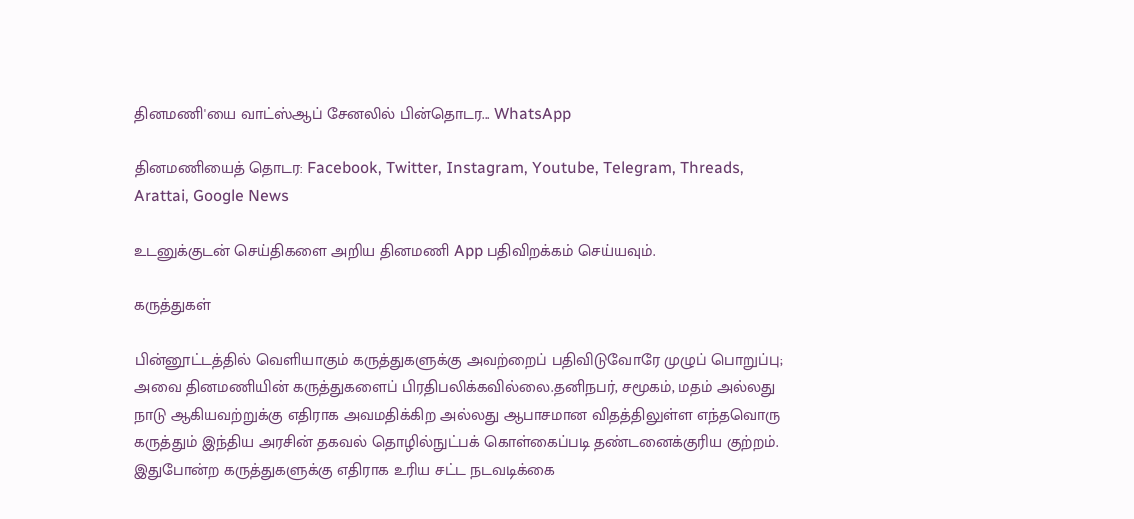தினமணி'யை வாட்ஸ்ஆப் சேனலில் பின்தொடர... WhatsApp

தினமணியைத் தொடர: Facebook, Twitter, Instagram, Youtube, Telegram, Threads, Arattai, Google News

உடனுக்குடன் செய்திகளை அறிய தினமணி App பதிவிறக்கம் செய்யவும்.

கருத்துகள்

பின்னூட்டத்தில் வெளியாகும் கருத்துகளுக்கு அவற்றைப் பதிவிடுவோரே முழுப் பொறுப்பு; அவை தினமணியின் கருத்துகளைப் பிரதிபலிக்கவில்லை.தனிநபர், சமூகம், மதம் அல்லது நாடு ஆகியவற்றுக்கு எதிராக அவமதிக்கிற அல்லது ஆபாசமான விதத்திலுள்ள எந்தவொரு கருத்தும் இந்திய அரசின் தகவல் தொழில்நுட்பக் கொள்கைப்படி தண்டனைக்குரிய குற்றம். இதுபோன்ற கருத்துகளுக்கு எதிராக உரிய சட்ட நடவடிக்கை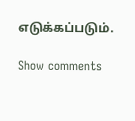எடுக்கப்படும்.

Show comments